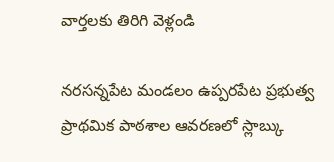వార్తలకు తిరిగి వెళ్లండి

నరసన్నపేట మండలం ఉప్పరపేట ప్రభుత్వ ప్రాథమిక పాఠశాల ఆవరణలో స్లాబ్కు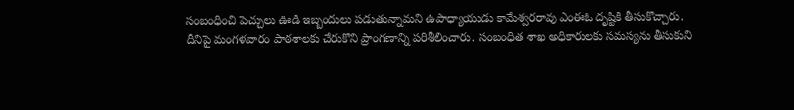సంబంధించి పెచ్చులు ఊడి ఇబ్బందులు పడుతున్నామని ఉపాధ్యాయుడు కామేశ్వరరావు ఎంఈఓ దృష్టికి తీసుకొచ్చారు.
దీనిపై మంగళవారం పాఠశాలకు చేరుకొని ప్రాంగణాన్ని పరిశీలించారు. సంబంధిత శాఖ అధికారులకు సమస్యను తీసుకుని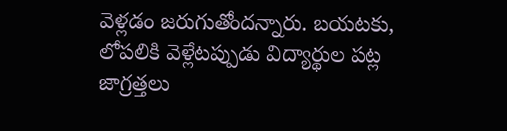వెళ్లడం జరుగుతోందన్నారు. బయటకు, లోపలికి వెళ్లేటప్పుడు విద్యార్థుల పట్ల జాగ్రత్తలు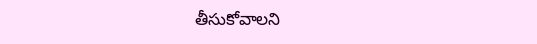తీసుకోవాలని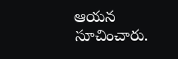ఆయన సూచించారు.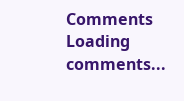Comments
Loading comments...